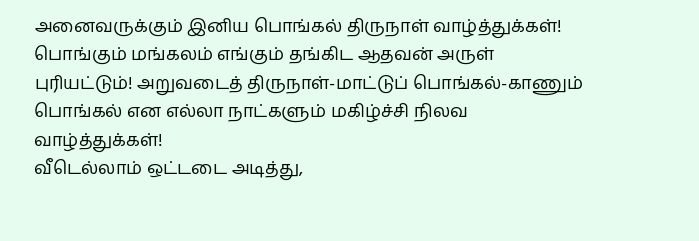அனைவருக்கும் இனிய பொங்கல் திருநாள் வாழ்த்துக்கள்! பொங்கும் மங்கலம் எங்கும் தங்கிட ஆதவன் அருள் புரியட்டும்! அறுவடைத் திருநாள்-மாட்டுப் பொங்கல்-காணும் பொங்கல் என எல்லா நாட்களும் மகிழ்ச்சி நிலவ வாழ்த்துக்கள்!
வீடெல்லாம் ஒட்டடை அடித்து,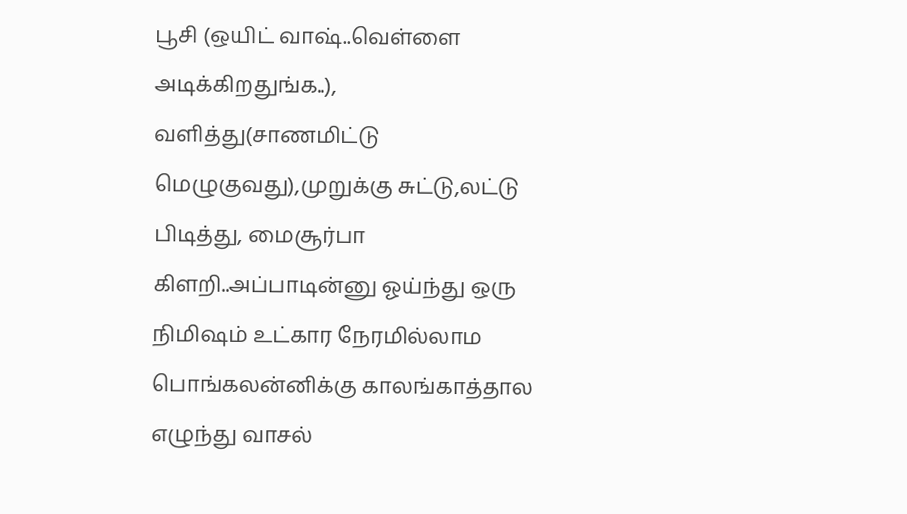பூசி (ஒயிட் வாஷ்..வெள்ளை அடிக்கிறதுங்க..),
வளித்து(சாணமிட்டு மெழுகுவது),முறுக்கு சுட்டு,லட்டு பிடித்து, மைசூர்பா கிளறி..அப்பாடின்னு ஓய்ந்து ஒரு நிமிஷம் உட்கார நேரமில்லாம பொங்கலன்னிக்கு காலங்காத்தால எழுந்து வாசல்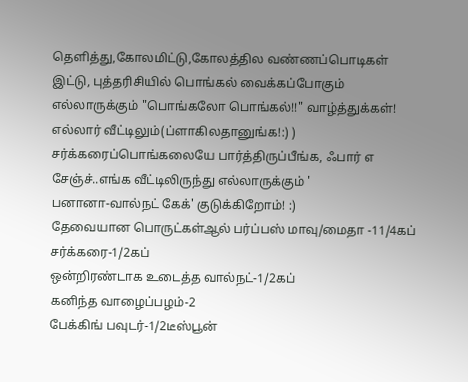தெளித்து,கோலமிட்டு,கோலத்தில வண்ணப்பொடிகள் இட்டு, புத்தரிசியில் பொங்கல் வைக்கப்போகும் எல்லாருக்கும் "பொங்கலோ பொங்கல்!!" வாழ்த்துக்கள்!
எல்லார் வீட்டிலும்(ப்ளாகிலதானுங்க!:) ) சர்க்கரைப்பொங்கலையே பார்த்திருப்பீங்க, ஃபார் எ சேஞ்ச்..எங்க வீட்டிலிருந்து எல்லாருக்கும் '
பனானா-வால்நட் கேக்' குடுக்கிறோம்! :)
தேவையான பொருட்கள்ஆல் பர்ப்பஸ் மாவு/மைதா -11/4கப்
சர்க்கரை-1/2கப்
ஒன்றிரண்டாக உடைத்த வால்நட்-1/2கப்
கனிந்த வாழைப்பழம்-2
பேக்கிங் பவுடர்-1/2டீஸ்பூன்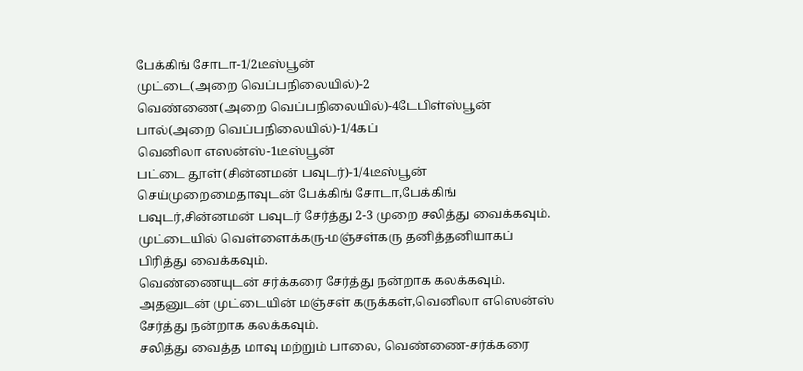பேக்கிங் சோடா-1/2டீஸ்பூன்
முட்டை(அறை வெப்பநிலையில்)-2
வெண்ணை(அறை வெப்பநிலையில்)-4டேபிள்ஸ்பூன்
பால்(அறை வெப்பநிலையில்)-1/4கப்
வெனிலா எஸன்ஸ்-1டீஸ்பூன்
பட்டை தூள்(சின்னமன் பவுடர்)-1/4டீஸ்பூன்
செய்முறைமைதாவுடன் பேக்கிங் சோடா,பேக்கிங் பவுடர்,சின்னமன் பவுடர் சேர்த்து 2-3 முறை சலித்து வைக்கவும்.
முட்டையில் வெள்ளைக்கரு-மஞ்சள்கரு தனித்தனியாகப் பிரித்து வைக்கவும்.
வெண்ணையுடன் சர்க்கரை சேர்த்து நன்றாக கலக்கவும். அதனுடன் முட்டையின் மஞ்சள் கருக்கள்,வெனிலா எஸென்ஸ் சேர்த்து நன்றாக கலக்கவும்.
சலித்து வைத்த மாவு மற்றும் பாலை, வெண்ணை-சர்க்கரை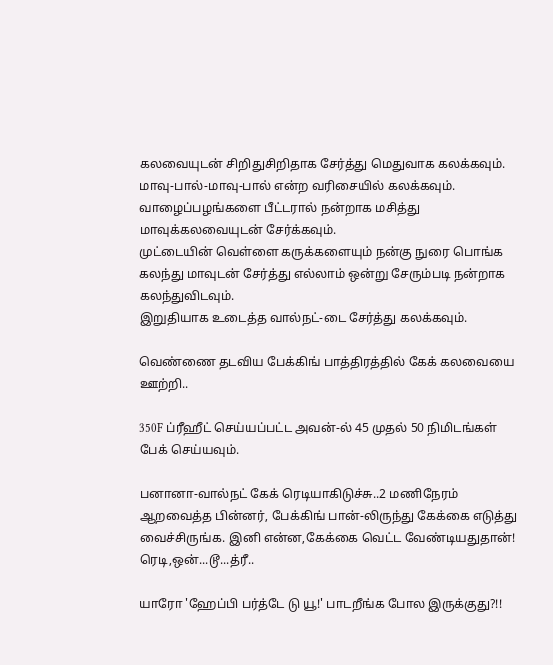கலவையுடன் சிறிதுசிறிதாக சேர்த்து மெதுவாக கலக்கவும். மாவு-பால்-மாவு-பால் என்ற வரிசையில் கலக்கவும்.
வாழைப்பழங்களை பீட்டரால் நன்றாக மசித்து மாவுக்கலவையுடன் சேர்க்கவும்.
முட்டையின் வெள்ளை கருக்களையும் நன்கு நுரை பொங்க கலந்து மாவுடன் சேர்த்து எல்லாம் ஒன்று சேரும்படி நன்றாக கலந்துவிடவும்.
இறுதியாக உடைத்த வால்நட்-டை சேர்த்து கலக்கவும்.

வெண்ணை தடவிய பேக்கிங் பாத்திரத்தில் கேக் கலவையை ஊற்றி..

350F ப்ரீஹீட் செய்யப்பட்ட அவன்-ல் 45 முதல் 50 நிமிடங்கள் பேக் செய்யவும்.

பனானா-வால்நட் கேக் ரெடியாகிடுச்சு..2 மணிநேரம் ஆறவைத்த பின்னர், பேக்கிங் பான்-லிருந்து கேக்கை எடுத்து வைச்சிருங்க. இனி என்ன,கேக்கை வெட்ட வேண்டியதுதான்!
ரெடி,ஒன்...டூ...த்ரீ..

யாரோ 'ஹேப்பி பர்த்டே டு யூ!' பாடறீங்க போல இருக்குது?!!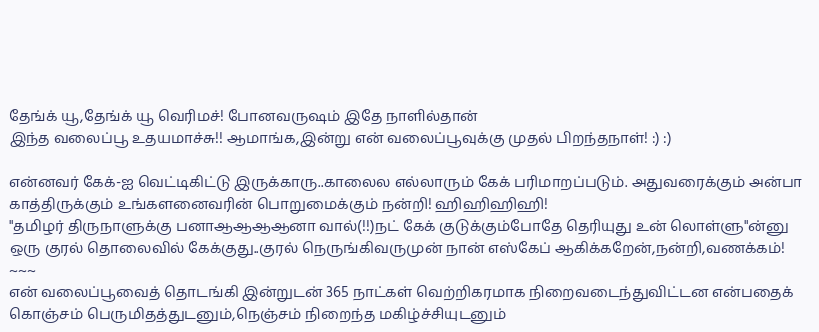தேங்க் யூ,தேங்க் யூ வெரிமச்! போனவருஷம் இதே நாளில்தான்
இந்த வலைப்பூ உதயமாச்சு!! ஆமாங்க,இன்று என் வலைப்பூவுக்கு முதல் பிறந்தநாள்! :) :)

என்னவர் கேக்-ஐ வெட்டிகிட்டு இருக்காரு..காலைல எல்லாரும் கேக் பரிமாறப்படும். அதுவரைக்கும் அன்பா காத்திருக்கும் உங்களனைவரின் பொறுமைக்கும் நன்றி! ஹிஹிஹிஹி!
"தமிழர் திருநாளுக்கு பனாஆஆஆஆனா வால்(!!)நட் கேக் குடுக்கும்போதே தெரியுது உன் லொள்ளு"ன்னு ஒரு குரல் தொலைவில் கேக்குது..குரல் நெருங்கிவருமுன் நான் எஸ்கேப் ஆகிக்கறேன்,நன்றி,வணக்கம்!
~~~
என் வலைப்பூவைத் தொடங்கி இன்றுடன் 365 நாட்கள் வெற்றிகரமாக நிறைவடைந்துவிட்டன என்பதைக் கொஞ்சம் பெருமிதத்துடனும்,நெஞ்சம் நிறைந்த மகிழ்ச்சியுடனும்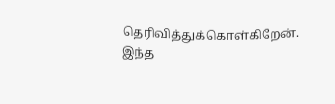தெரிவித்துக்கொள்கிறேன்.
இந்த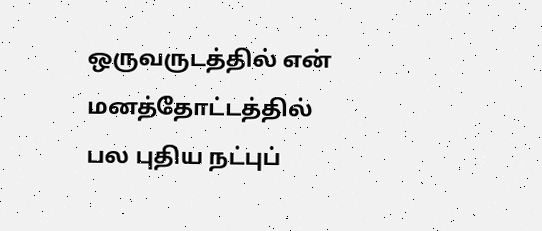ஒருவருடத்தில் என் மனத்தோட்டத்தில் பல புதிய நட்புப்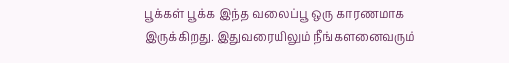பூக்கள் பூக்க இந்த வலைப்பூ ஒரு காரணமாக இருக்கிறது. இதுவரையிலும் நீங்களனைவரும்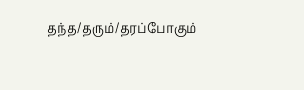தந்த/தரும்/தரப்போகும்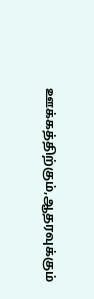ஊக்கத்திற்கும்,ஆதரவுக்கும்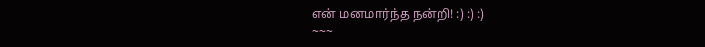என் மனமார்ந்த நன்றி! :) :) :)
~~~